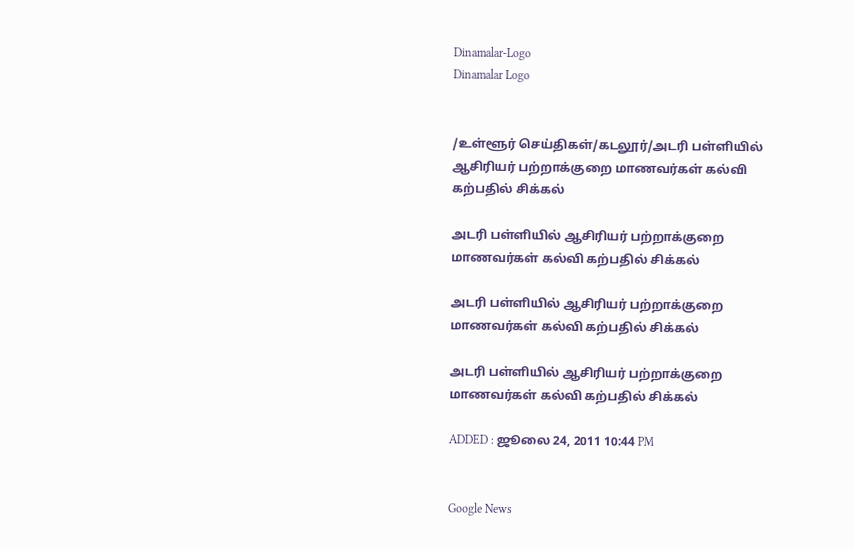Dinamalar-Logo
Dinamalar Logo


/உள்ளூர் செய்திகள்/கடலூர்/அடரி பள்ளியில் ஆசிரியர் பற்றாக்குறை மாணவர்கள் கல்வி கற்பதில் சிக்கல்

அடரி பள்ளியில் ஆசிரியர் பற்றாக்குறை மாணவர்கள் கல்வி கற்பதில் சிக்கல்

அடரி பள்ளியில் ஆசிரியர் பற்றாக்குறை மாணவர்கள் கல்வி கற்பதில் சிக்கல்

அடரி பள்ளியில் ஆசிரியர் பற்றாக்குறை மாணவர்கள் கல்வி கற்பதில் சிக்கல்

ADDED : ஜூலை 24, 2011 10:44 PM


Google News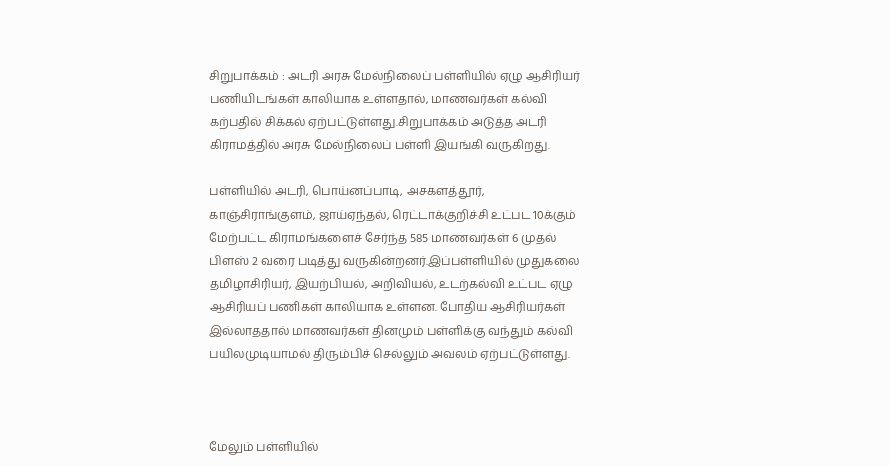சிறுபாக்கம் : அடரி அரசு மேல்நிலைப் பள்ளியில் ஏழு ஆசிரியர் பணியிடங்கள் காலியாக உள்ளதால், மாணவர்கள் கல்வி கற்பதில் சிக்கல் ஏற்பட்டுள்ளது.சிறுபாக்கம் அடுத்த அடரி கிராமத்தில் அரசு மேல்நிலைப் பள்ளி இயங்கி வருகிறது.

பள்ளியில் அடரி, பொய்னப்பாடி, அசகளத்தூர், காஞ்சிராங்குளம், ஜாய்ஏந்தல், ரெட்டாக்குறிச்சி உட்பட 10க்கும் மேற்பட்ட கிராமங்களைச் சேர்ந்த 585 மாணவர்கள் 6 முதல் பிளஸ் 2 வரை படித்து வருகின்றனர்.இப்பள்ளியில் முதுகலை தமிழாசிரியர், இயற்பியல், அறிவியல், உடற்கல்வி உட்பட ஏழு ஆசிரியப் பணிகள் காலியாக உள்ளன. போதிய ஆசிரியர்கள் இல்லாததால் மாணவர்கள் தினமும் பள்ளிக்கு வந்தும் கல்வி பயிலமுடியாமல் திரும்பிச் செல்லும் அவலம் ஏற்பட்டுள்ளது.



மேலும் பள்ளியில்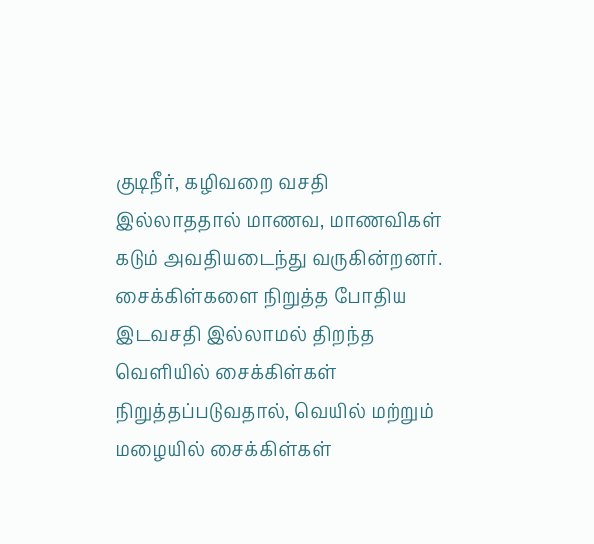குடிநீர், கழிவறை வசதி இல்லாததால் மாணவ, மாணவிகள் கடும் அவதியடைந்து வருகின்றனர். சைக்கிள்களை நிறுத்த போதிய இடவசதி இல்லாமல் திறந்த வெளியில் சைக்கிள்கள் நிறுத்தப்படுவதால், வெயில் மற்றும் மழையில் சைக்கிள்கள்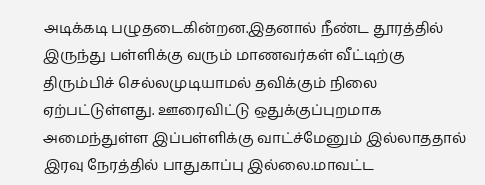அடிக்கடி பழுதடைகின்றன.இதனால் நீண்ட தூரத்தில் இருந்து பள்ளிக்கு வரும் மாணவர்கள் வீட்டிற்கு திரும்பிச் செல்லமுடியாமல் தவிக்கும் நிலை ஏற்பட்டுள்ளது. ஊரைவிட்டு ஒதுக்குப்புறமாக அமைந்துள்ள இப்பள்ளிக்கு வாட்ச்மேனும் இல்லாததால் இரவு நேரத்தில் பாதுகாப்பு இல்லை.மாவட்ட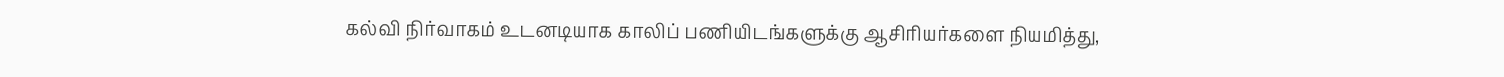கல்வி நிர்வாகம் உடனடியாக காலிப் பணியிடங்களுக்கு ஆசிரியர்களை நியமித்து,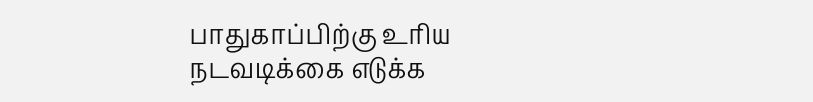பாதுகாப்பிற்கு உரிய நடவடிக்கை எடுக்க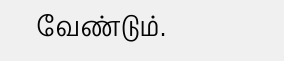வேண்டும்.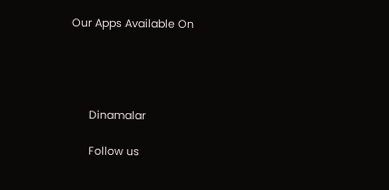Our Apps Available On




      Dinamalar

      Follow us